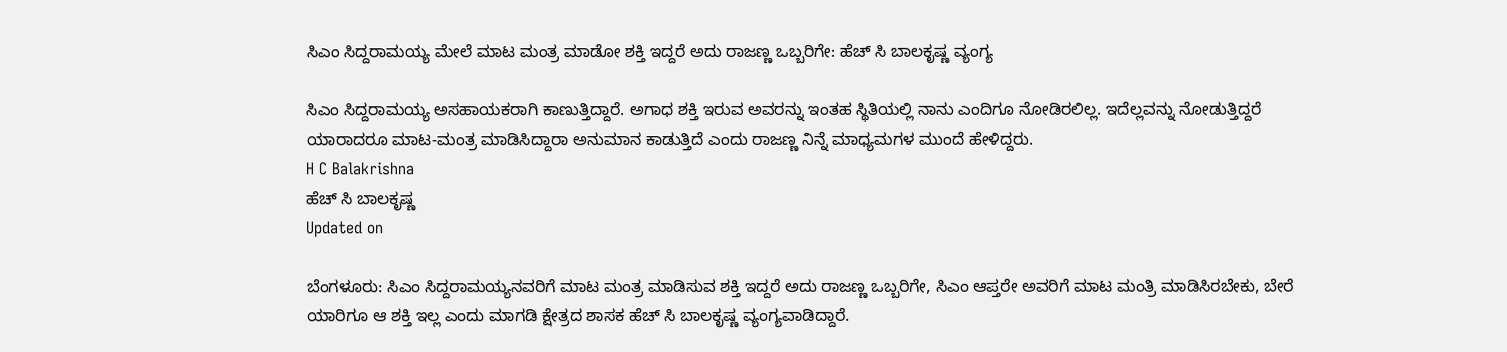ಸಿಎಂ ಸಿದ್ದರಾಮಯ್ಯ ಮೇಲೆ ಮಾಟ ಮಂತ್ರ ಮಾಡೋ ಶಕ್ತಿ ಇದ್ದರೆ ಅದು ರಾಜಣ್ಣ ಒಬ್ಬರಿಗೇ: ಹೆಚ್ ಸಿ ಬಾಲಕೃಷ್ಣ ವ್ಯಂಗ್ಯ

ಸಿಎಂ ಸಿದ್ದರಾಮಯ್ಯ ಅಸಹಾಯಕರಾಗಿ ಕಾಣುತ್ತಿದ್ದಾರೆ. ಅಗಾಧ ಶಕ್ತಿ ಇರುವ ಅವರನ್ನು ಇಂತಹ ಸ್ಥಿತಿಯಲ್ಲಿ ನಾನು ಎಂದಿಗೂ ನೋಡಿರಲಿಲ್ಲ. ಇದೆಲ್ಲವನ್ನು ನೋಡುತ್ತಿದ್ದರೆ ಯಾರಾದರೂ ಮಾಟ-ಮಂತ್ರ ಮಾಡಿಸಿದ್ದಾರಾ ಅನುಮಾನ ಕಾಡುತ್ತಿದೆ ಎಂದು ರಾಜಣ್ಣ ನಿನ್ನೆ ಮಾಧ್ಯಮಗಳ ಮುಂದೆ ಹೇಳಿದ್ದರು.
H C Balakrishna
ಹೆಚ್ ಸಿ ಬಾಲಕೃಷ್ಣ
Updated on

ಬೆಂಗಳೂರು: ಸಿಎಂ ಸಿದ್ದರಾಮಯ್ಯನವರಿಗೆ ಮಾಟ ಮಂತ್ರ ಮಾಡಿಸುವ ಶಕ್ತಿ ಇದ್ದರೆ ಅದು ರಾಜಣ್ಣ ಒಬ್ಬರಿಗೇ, ಸಿಎಂ ಆಪ್ತರೇ ಅವರಿಗೆ ಮಾಟ ಮಂತ್ರಿ ಮಾಡಿಸಿರಬೇಕು, ಬೇರೆ ಯಾರಿಗೂ ಆ ಶಕ್ತಿ ಇಲ್ಲ ಎಂದು ಮಾಗಡಿ ಕ್ಷೇತ್ರದ ಶಾಸಕ ಹೆಚ್ ಸಿ ಬಾಲಕೃಷ್ಣ ವ್ಯಂಗ್ಯವಾಡಿದ್ದಾರೆ.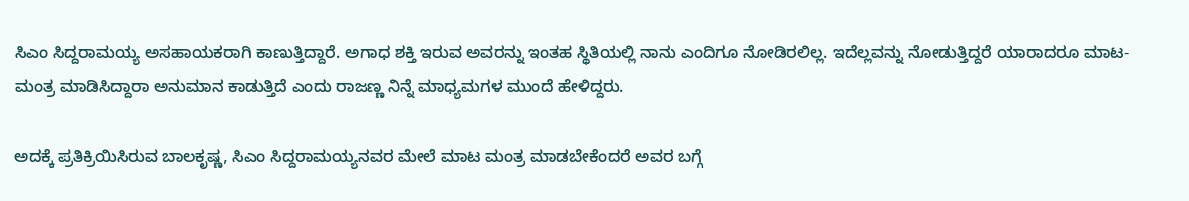ಸಿಎಂ ಸಿದ್ದರಾಮಯ್ಯ ಅಸಹಾಯಕರಾಗಿ ಕಾಣುತ್ತಿದ್ದಾರೆ. ಅಗಾಧ ಶಕ್ತಿ ಇರುವ ಅವರನ್ನು ಇಂತಹ ಸ್ಥಿತಿಯಲ್ಲಿ ನಾನು ಎಂದಿಗೂ ನೋಡಿರಲಿಲ್ಲ. ಇದೆಲ್ಲವನ್ನು ನೋಡುತ್ತಿದ್ದರೆ ಯಾರಾದರೂ ಮಾಟ-ಮಂತ್ರ ಮಾಡಿಸಿದ್ದಾರಾ ಅನುಮಾನ ಕಾಡುತ್ತಿದೆ ಎಂದು ರಾಜಣ್ಣ ನಿನ್ನೆ ಮಾಧ್ಯಮಗಳ ಮುಂದೆ ಹೇಳಿದ್ದರು.

ಅದಕ್ಕೆ ಪ್ರತಿಕ್ರಿಯಿಸಿರುವ ಬಾಲಕೃಷ್ಣ, ಸಿಎಂ ಸಿದ್ದರಾಮಯ್ಯನವರ ಮೇಲೆ ಮಾಟ ಮಂತ್ರ ಮಾಡಬೇಕೆಂದರೆ ಅವರ ಬಗ್ಗೆ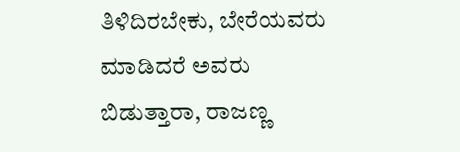ತಿಳಿದಿರಬೇಕು, ಬೇರೆಯವರು ಮಾಡಿದರೆ ಅವರು ಬಿಡುತ್ತಾರಾ, ರಾಜಣ್ಣ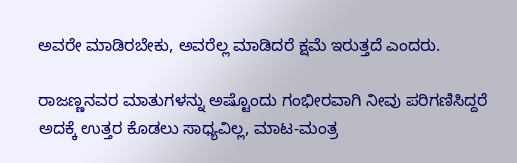ಅವರೇ ಮಾಡಿರಬೇಕು, ಅವರೆಲ್ಲ ಮಾಡಿದರೆ ಕ್ಷಮೆ ಇರುತ್ತದೆ ಎಂದರು.

ರಾಜಣ್ಣನವರ ಮಾತುಗಳನ್ನು ಅಷ್ಟೊಂದು ಗಂಭೀರವಾಗಿ ನೀವು ಪರಿಗಣಿಸಿದ್ದರೆ ಅದಕ್ಕೆ ಉತ್ತರ ಕೊಡಲು ಸಾಧ್ಯವಿಲ್ಲ, ಮಾಟ-ಮಂತ್ರ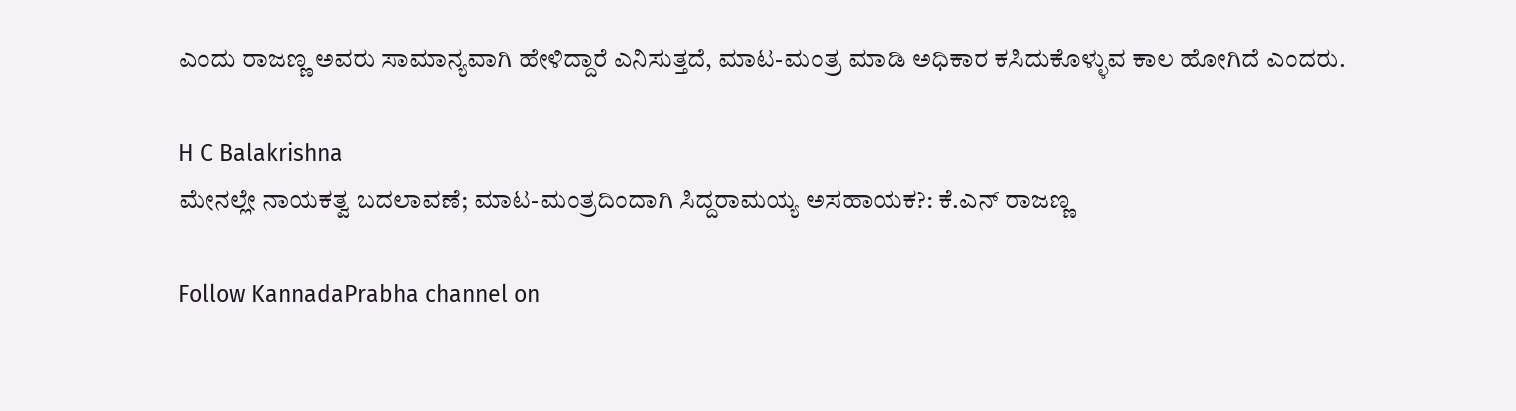ಎಂದು ರಾಜಣ್ಣ ಅವರು ಸಾಮಾನ್ಯವಾಗಿ ಹೇಳಿದ್ದಾರೆ ಎನಿಸುತ್ತದೆ, ಮಾಟ-ಮಂತ್ರ ಮಾಡಿ ಅಧಿಕಾರ ಕಸಿದುಕೊಳ್ಳುವ ಕಾಲ ಹೋಗಿದೆ ಎಂದರು.

H C Balakrishna
ಮೇನಲ್ಲೇ ನಾಯಕತ್ವ ಬದಲಾವಣೆ; ಮಾಟ-ಮಂತ್ರದಿಂದಾಗಿ ಸಿದ್ದರಾಮಯ್ಯ ಅಸಹಾಯಕ?: ಕೆ.ಎನ್ ರಾಜಣ್ಣ

Follow KannadaPrabha channel on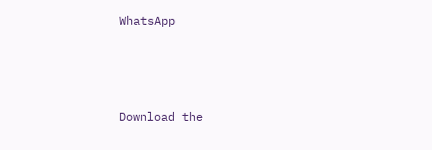WhatsApp



Download the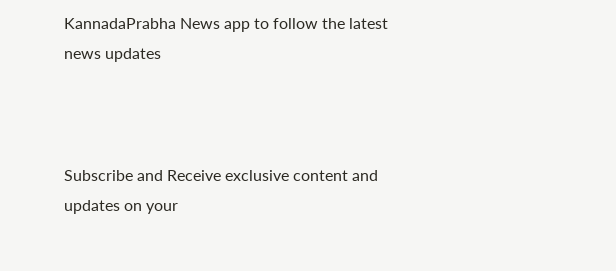KannadaPrabha News app to follow the latest news updates



Subscribe and Receive exclusive content and updates on your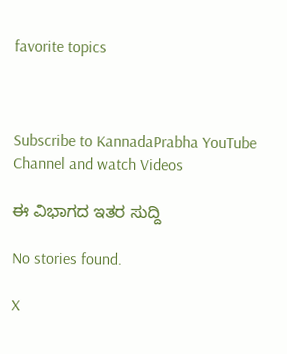favorite topics



Subscribe to KannadaPrabha YouTube Channel and watch Videos

ಈ ವಿಭಾಗದ ಇತರ ಸುದ್ದಿ

No stories found.

X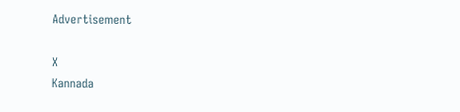Advertisement

X
Kannada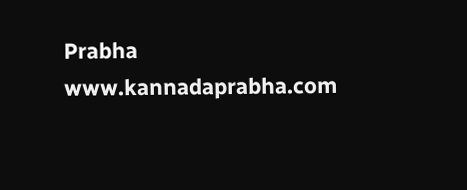Prabha
www.kannadaprabha.com